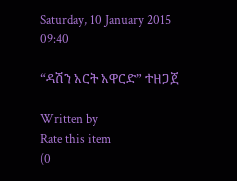Saturday, 10 January 2015 09:40

“ዳሽን አርት አዋርድ” ተዘጋጀ

Written by
Rate this item
(0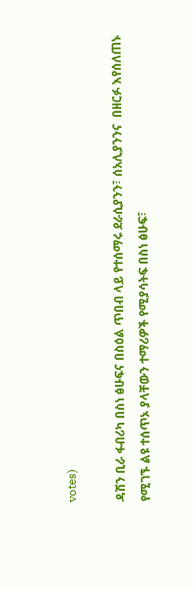votes)

ዳሽን ቢራ ፋብሪካ በስነ ፅሁፍና በስዕል ጥበብ ላይ የተሰማሩ ደራሲያንን፣ ሰአሊያንንና  በዘርፉ እየሰለጠኑ የሚገኙ ልዩ ተሰጥኦ ያላቸውን ተማሪዎች የሚያሳትፍ በስነ ፅሁፍ፣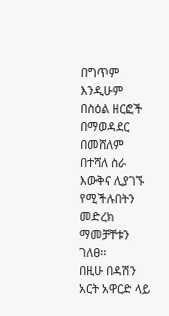በግጥም እንዲሁም በስዕል ዘርፎች በማወዳደር በመሸለም በተሻለ ስራ እውቅና ሊያገኙ የሚችሉበትን መድረክ ማመቻቸቱን ገለፀ፡፡
በዚሁ በዳሽን አርት አዋርድ ላይ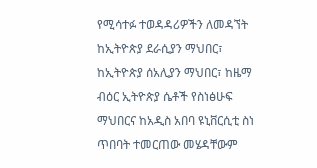የሚሳተፉ ተወዳዳሪዎችን ለመዳኘት ከኢትዮጵያ ደራሲያን ማህበር፣ ከኢትዮጵያ ሰአሊያን ማህበር፣ ከዜማ ብዕር ኢትዮጵያ ሴቶች የስነፅሁፍ ማህበርና ከአዲስ አበባ ዩኒቨርሲቲ ስነ ጥበባት ተመርጠው መሄዳቸውም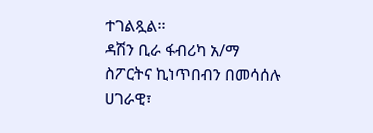ተገልጿል፡፡
ዳሽን ቢራ ፋብሪካ አ/ማ ስፖርትና ኪነጥበብን በመሳሰሉ ሀገራዊ፣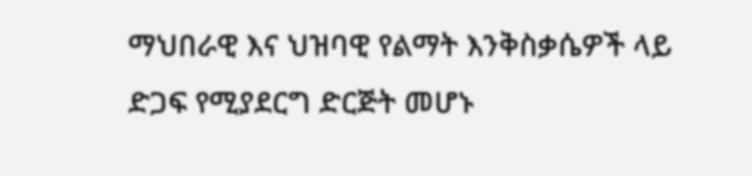ማህበራዊ እና ህዝባዊ የልማት እንቅስቃሴዎች ላይ ድጋፍ የሚያደርግ ድርጅት መሆኑ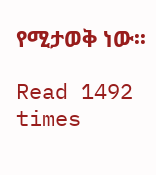የሚታወቅ ነው፡፡

Read 1492 times